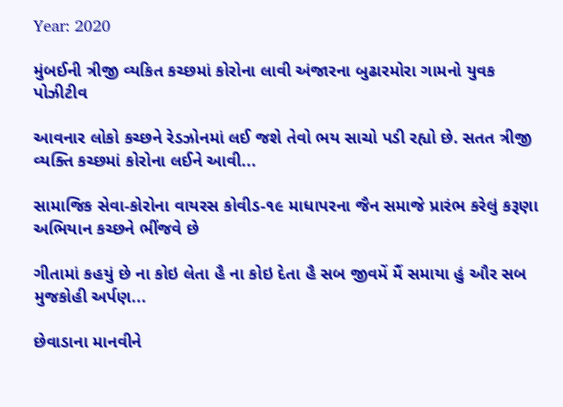Year: 2020

મુંબઈની ત્રીજી વ્યકિત કચ્છમાં કોરોના લાવી અંજારના બુઢારમોરા ગામનો યુવક પોઝીટીવ

આવનાર લોકો કચ્છને રેડઝોનમાં લઈ જશે તેવો ભય સાચો પડી રહ્યો છે. સતત ત્રીજી વ્યક્તિ કચ્છમાં કોરોના લઈને આવી...

સામાજિક સેવા-કોરોના વાયરસ કોવીડ-૧૯ માધાપરના જૈન સમાજે પ્રારંભ કરેલું કરૂણા અભિયાન કચ્છને ભીંજવે છે

ગીતામાં કહયું છે ના કોઇ લેતા હૈ ના કોઇ દેતા હૈ સબ જીવમેં મૈં સમાયા હું ઔર સબ મુજકોહી અર્પણ...

છેવાડાના માનવીને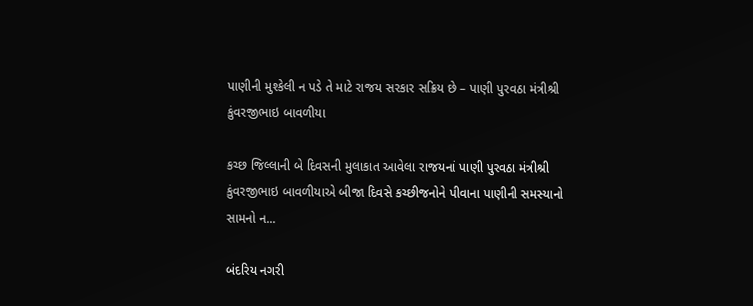પાણીની મુશ્કેલી ન પડે તે માટે રાજય સરકાર સક્રિય છે – પાણી પુરવઠા મંત્રીશ્રી કુંવરજીભાઇ બાવળીયા

કચ્છ જિલ્લાની બે દિવસની મુલાકાત આવેલા રાજયનાં પાણી પુરવઠા મંત્રીશ્રી કુંવરજીભાઇ બાવળીયાએ બીજા દિવસે કચ્છીજનોને પીવાના પાણીની સમસ્યાનો સામનો ન...

બંદરિય નગરી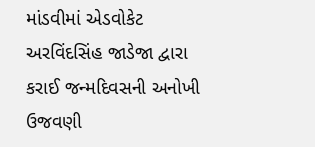માંડવીમાં એડવોકેટ અરવિંદસિંહ જાડેજા દ્વારા કરાઈ જન્મદિવસની અનોખી ઉજવણી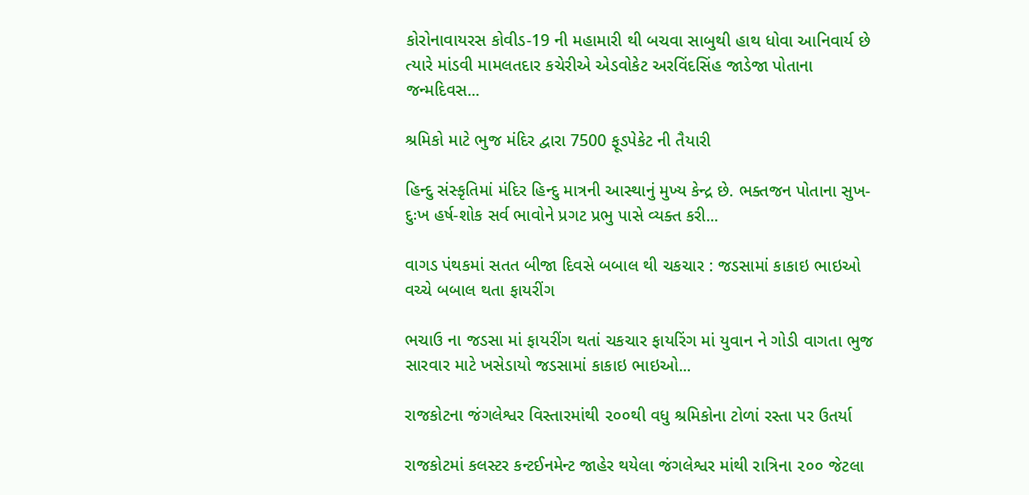કોરોનાવાયરસ કોવીડ-19 ની મહામારી થી બચવા સાબુથી હાથ ધોવા આનિવાર્ય છે ત્યારે માંડવી મામલતદાર કચેરીએ એડવોકેટ અરવિંદસિંહ જાડેજા પોતાના જન્મદિવસ...

શ્રમિકો માટે ભુજ મંદિર દ્વારા 7500 ફૂડપેકેટ ની તૈયારી

હિન્દુ સંસ્કૃતિમાં મંદિર હિન્દુ માત્રની આસ્થાનું મુખ્ય કેન્દ્ર છે. ભક્તજન પોતાના સુખ-દુઃખ હર્ષ-શોક સર્વ ભાવોને પ્રગટ પ્રભુ પાસે વ્યક્ત કરી...

વાગડ પંથકમાં સતત બીજા દિવસે બબાલ થી ચકચાર : જડસામાં કાકાઇ ભાઇઓ વચ્ચે બબાલ થતા ફાયરીંગ

ભચાઉ ના જડસા માં ફાયરીંગ થતાં ચકચાર ફાયરિંગ માં યુવાન ને ગોડી વાગતા ભુજ સારવાર માટે ખસેડાયો જડસામાં કાકાઇ ભાઇઓ...

રાજકોટના જંગલેશ્વર વિસ્તારમાંથી ૨૦૦થી વધુ શ્રમિકોના ટોળાં રસ્તા પર ઉતર્યા

રાજકોટમાં કલસ્ટર કન્ટઈનમેન્ટ જાહેર થયેલા જંગલેશ્વર માંથી રાત્રિના ૨૦૦ જેટલા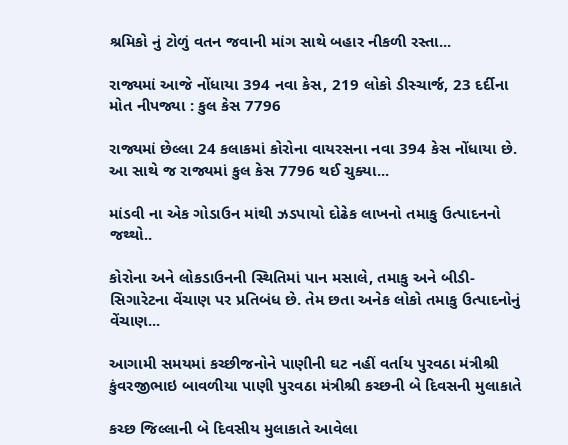શ્રમિકો નું ટોળું વતન જવાની માંગ સાથે બહાર નીકળી રસ્તા...

રાજ્યમાં આજે નોંધાયા 394 નવા કેસ, 219 લોકો ડીસ્ચાર્જ, 23 દર્દીના મોત નીપજ્યા : કુલ કેસ 7796

રાજ્યમાં છેલ્લા 24 કલાકમાં કોરોના વાયરસના નવા 394 કેસ નોંધાયા છે. આ સાથે જ રાજ્યમાં કુલ કેસ 7796 થઈ ચુક્યા...

માંડવી ના એક ગોડાઉન માંથી ઝડપાયો દોઢેક લાખનો તમાકુ ઉત્પાદનનો જથ્થો..

કોરોના અને લોકડાઉનની સ્થિતિમાં પાન મસાલે, તમાકુ અને બીડી-સિગારેટના વેંચાણ પર પ્રતિબંધ છે. તેમ છતા અનેક લોકો તમાકુ ઉત્પાદનોનું વેંચાણ...

આગામી સમયમાં કચ્છીજનોને પાણીની ઘટ નહીં વર્તાય પુરવઠા મંત્રીશ્રી કુંવરજીભાઇ બાવળીયા પાણી પુરવઠા મંત્રીશ્રી કચ્છની બે દિવસની મુલાકાતે

કચ્છ જિલ્લાની બે દિવસીય મુલાકાતે આવેલા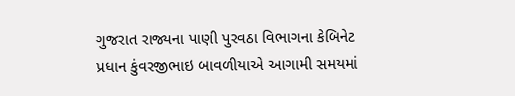ગુજરાત રાજ્યના પાણી પુરવઠા વિભાગના કેબિનેટ પ્રધાન કુંવરજીભાઇ બાવળીયાએ આગામી સમયમાં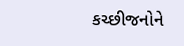કચ્છીજનોને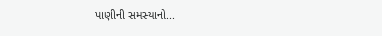પાણીની સમસ્યાનો...